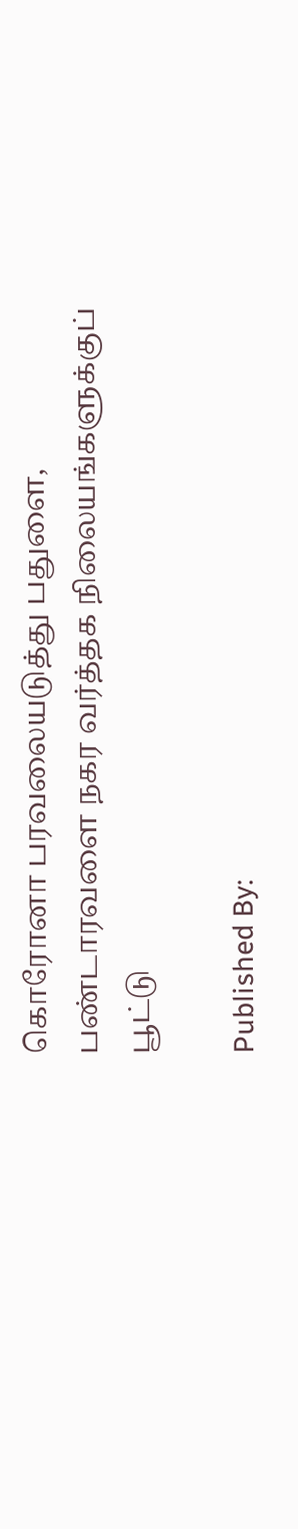கொரோனா பரவலையடுத்து பதுளை, பண்டாரவளை நகர வர்த்தக நிலையங்களுக்குப் பூட்டு

Published By: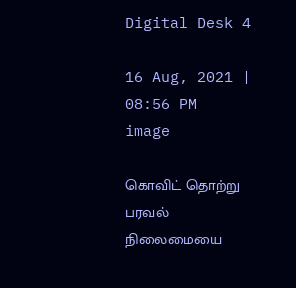Digital Desk 4

16 Aug, 2021 | 08:56 PM
image

கொவிட் தொற்று பரவல் நிலைமையை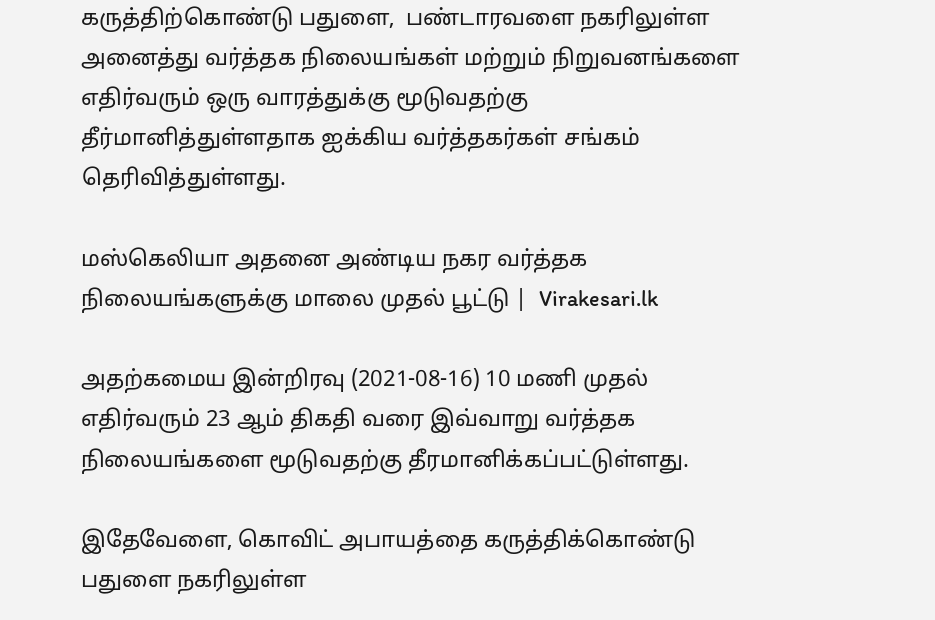கருத்திற்கொண்டு பதுளை,  பண்டாரவளை நகரிலுள்ள அனைத்து வர்த்தக நிலையங்கள் மற்றும் நிறுவனங்களை எதிர்வரும் ஒரு வாரத்துக்கு மூடுவதற்கு தீர்மானித்துள்ளதாக ஐக்கிய வர்த்தகர்கள் சங்கம் தெரிவித்துள்ளது.

மஸ்கெலியா அதனை அண்டிய நகர வர்த்தக நிலையங்களுக்கு மாலை முதல் பூட்டு |  Virakesari.lk

அதற்கமைய இன்றிரவு (2021-08-16) 10 மணி முதல் எதிர்வரும் 23 ஆம் திகதி வரை இவ்வாறு வர்த்தக நிலையங்களை மூடுவதற்கு தீரமானிக்கப்பட்டுள்ளது.

இதேவேளை, கொவிட் அபாயத்தை கருத்திக்கொண்டு பதுளை நகரிலுள்ள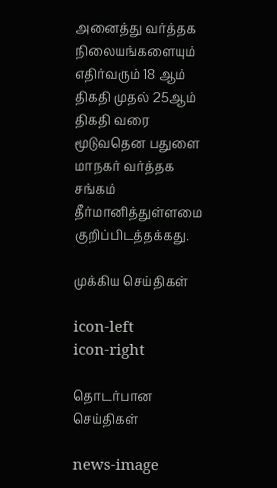அனைத்து வர்த்தக நிலையங்களையும் எதிர்வரும் 18 ஆம் திகதி முதல் 25ஆம் திகதி வரை மூடுவதென பதுளை மாநகர் வர்த்தக சங்கம் தீர்மானித்துள்ளமை குறிப்பிடத்தக்கது.

முக்கிய செய்திகள்

icon-left
icon-right

தொடர்பான செய்திகள்

news-image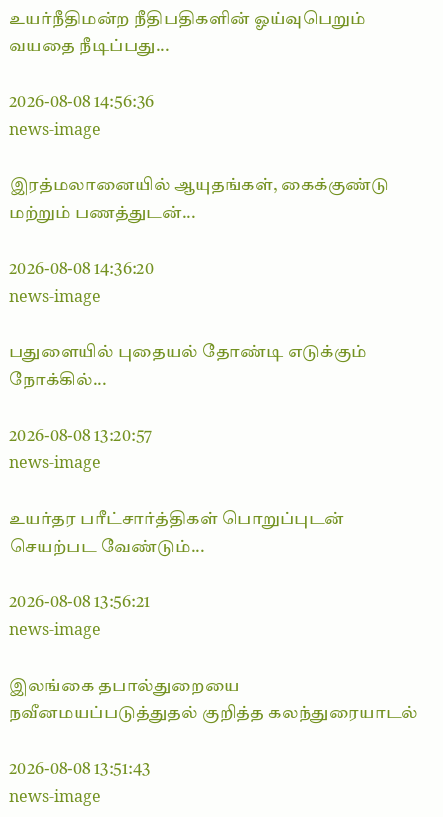உயர்நீதிமன்ற நீதிபதிகளின் ஓய்வுபெறும் வயதை நீடிப்பது...

2026-08-08 14:56:36
news-image

இரத்மலானையில் ஆயுதங்கள், கைக்குண்டு மற்றும் பணத்துடன்...

2026-08-08 14:36:20
news-image

பதுளையில் புதையல் தோண்டி எடுக்கும் நோக்கில்...

2026-08-08 13:20:57
news-image

உயர்தர பரீட்சார்த்திகள் பொறுப்புடன் செயற்பட வேண்டும்...

2026-08-08 13:56:21
news-image

இலங்கை தபால்துறையை நவீனமயப்படுத்துதல் குறித்த கலந்துரையாடல்

2026-08-08 13:51:43
news-image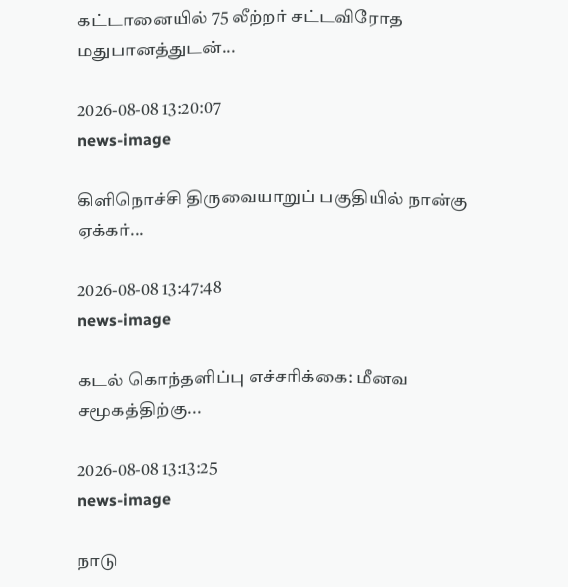கட்டானையில் 75 லீற்றர் சட்டவிரோத மதுபானத்துடன்...

2026-08-08 13:20:07
news-image

கிளிநொச்சி திருவையாறுப் பகுதியில் நான்கு ஏக்கர்...

2026-08-08 13:47:48
news-image

கடல் கொந்தளிப்பு எச்சரிக்கை: மீனவ சமூகத்திற்கு...

2026-08-08 13:13:25
news-image

நாடு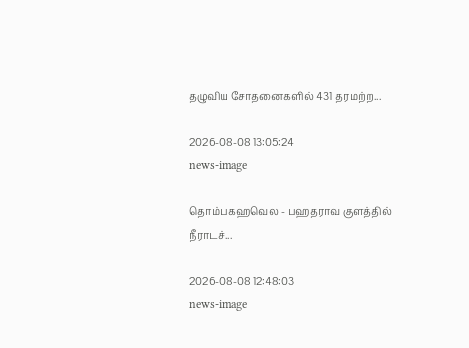தழுவிய சோதனைகளில் 431 தரமற்ற...

2026-08-08 13:05:24
news-image

தொம்பகஹவெல - பஹதராவ குளத்தில் நீராடச்...

2026-08-08 12:48:03
news-image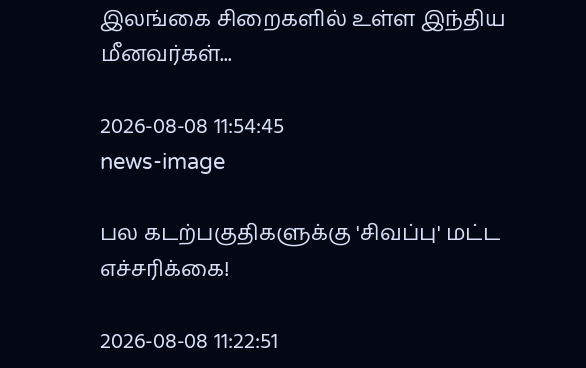இலங்கை சிறைகளில் உள்ள இந்திய மீனவர்கள்...

2026-08-08 11:54:45
news-image

பல கடற்பகுதிகளுக்கு 'சிவப்பு' மட்ட எச்சரிக்கை!

2026-08-08 11:22:51